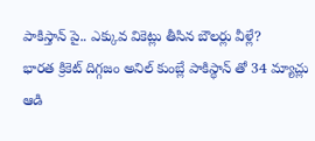పాకిస్తాన్ పై.. ఎక్కువ వికెట్లు తీసిన బౌలర్లు వీళ్లే?
భారత క్రికెట్ దిగ్గజం అనిల్ కుంబ్లే పాకిస్థాన్ తో 34 మ్యాచ్లు ఆడి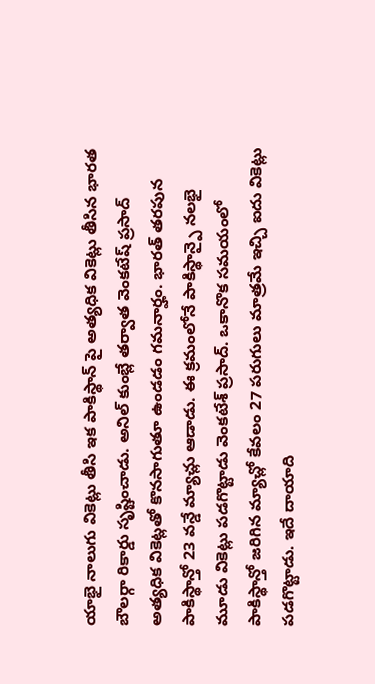యాభై నాలుగు వికెట్లు తీసి ఇక పాకిస్థాన్ పై అత్యధిక వికెట్లు తీసిన భారత బౌలర్గా రికార్డు సృష్టించాడు. అనిల్ కుంబ్లే తర్వాత వెంకటేష్ ప్రసాద్ అత్యధిక వికెట్లతో కొనసాగుతూ ఉండడం గమనార్హం. భారత్ తరపున పాకిస్థాన్తో 23 వన్డే మ్యాచ్లు ఆడాడు. ఈ క్రమంలోనే పాకిస్థాన్పై నలభై మూడు వికెట్లు పడగొట్టాడు వెంకటేశ్ ప్రసాద్. ఒకానొక సమయంలో పాకిస్థాన్తో జరిగిన మ్యాచ్లో కేవలం 27 పరుగులు మాత్రమే ఇచ్చి ఐదు వికెట్లు పడగొట్టాడు. ఇదే దాయాది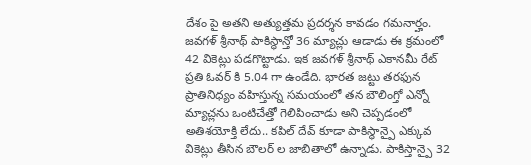దేశం పై అతని అత్యుత్తమ ప్రదర్శన కావడం గమనార్హం.
జవగళ్ శ్రీనాథ్ పాకిస్థాన్తో 36 మ్యాచ్లు ఆడాడు ఈ క్రమంలో 42 వికెట్లు పడగొట్టాడు. ఇక జవగళ్ శ్రీనాథ్ ఎకానమీ రేట్ ప్రతి ఓవర్ కి 5.04 గా ఉండేది. భారత జట్టు తరఫున ప్రాతినిధ్యం వహిస్తున్న సమయంలో తన బౌలింగ్తో ఎన్నో మ్యాచ్లను ఒంటిచేత్తో గెలిపించాడు అని చెప్పడంలో అతిశయోక్తి లేదు.. కపిల్ దేవ్ కూడా పాకిస్థాన్పై ఎక్కువ వికెట్లు తీసిన బౌలర్ ల జాబితాలో ఉన్నాడు. పాకిస్తాన్పై 32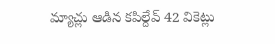మ్యాచ్లు ఆడిన కపిల్దేవ్ 42 వికెట్లు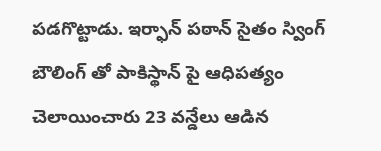పడగొట్టాడు. ఇర్ఫాన్ పఠాన్ సైతం స్వింగ్ బౌలింగ్ తో పాకిస్థాన్ పై ఆధిపత్యం చెలాయించారు 23 వన్డేలు ఆడిన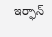ఇర్ఫాన్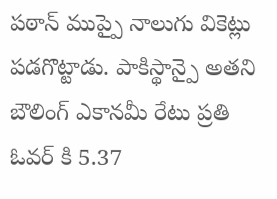పఠాన్ ముప్పై నాలుగు వికెట్లు పడగొట్టాడు. పాకిస్థాన్పై అతని బౌలింగ్ ఎకానమీ రేటు ప్రతి ఓవర్ కి 5.37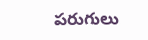పరుగులు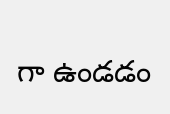గా ఉండడం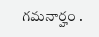గమనార్హం .